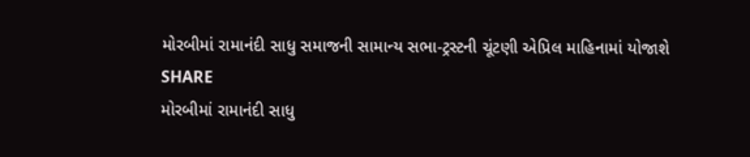મોરબીમાં રામાનંદી સાધુ સમાજની સામાન્ય સભા-ટ્રસ્ટની ચૂંટણી એપ્રિલ માહિનામાં યોજાશે
SHARE
મોરબીમાં રામાનંદી સાધુ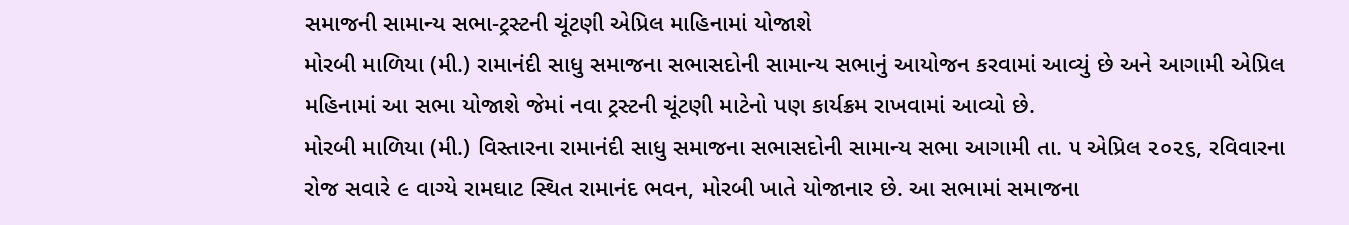સમાજની સામાન્ય સભા-ટ્રસ્ટની ચૂંટણી એપ્રિલ માહિનામાં યોજાશે
મોરબી માળિયા (મી.) રામાનંદી સાધુ સમાજના સભાસદોની સામાન્ય સભાનું આયોજન કરવામાં આવ્યું છે અને આગામી એપ્રિલ મહિનામાં આ સભા યોજાશે જેમાં નવા ટ્રસ્ટની ચૂંટણી માટેનો પણ કાર્યક્રમ રાખવામાં આવ્યો છે.
મોરબી માળિયા (મી.) વિસ્તારના રામાનંદી સાધુ સમાજના સભાસદોની સામાન્ય સભા આગામી તા. ૫ એપ્રિલ ૨૦૨૬, રવિવારના રોજ સવારે ૯ વાગ્યે રામઘાટ સ્થિત રામાનંદ ભવન, મોરબી ખાતે યોજાનાર છે. આ સભામાં સમાજના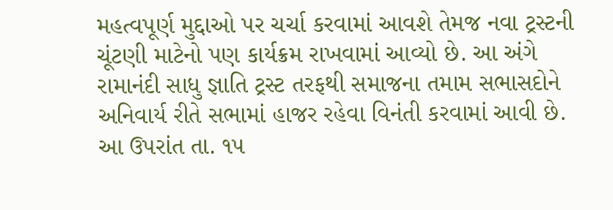મહત્વપૂર્ણ મુદ્દાઓ પર ચર્ચા કરવામાં આવશે તેમજ નવા ટ્રસ્ટની ચૂંટણી માટેનો પણ કાર્યક્રમ રાખવામાં આવ્યો છે. આ અંગે રામાનંદી સાધુ જ્ઞાતિ ટ્રસ્ટ તરફથી સમાજના તમામ સભાસદોને અનિવાર્ય રીતે સભામાં હાજર રહેવા વિનંતી કરવામાં આવી છે. આ ઉપરાંત તા. ૧૫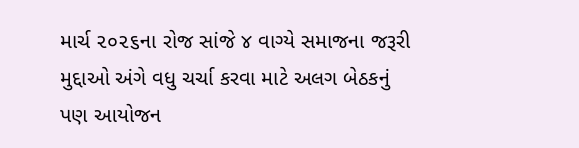માર્ચ ૨૦૨૬ના રોજ સાંજે ૪ વાગ્યે સમાજના જરૂરી મુદ્દાઓ અંગે વધુ ચર્ચા કરવા માટે અલગ બેઠકનું પણ આયોજન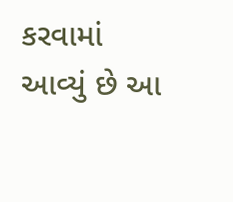કરવામાં આવ્યું છે આ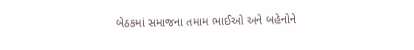બેઠકમાં સમાજના તમામ ભાઈઓ અને બહેનોને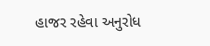હાજર રહેવા અનુરોધ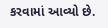કરવામાં આવ્યો છે.